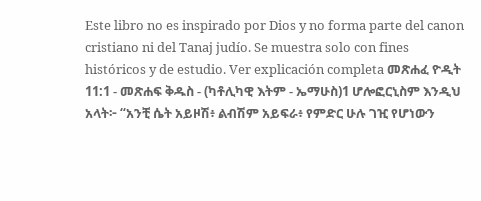Este libro no es inspirado por Dios y no forma parte del canon cristiano ni del Tanaj judío. Se muestra solo con fines históricos y de estudio. Ver explicación completa መጽሐፈ ዮዲት 11:1 - መጽሐፍ ቅዱስ - (ካቶሊካዊ እትም - ኤማሁስ)1 ሆሎፎርኒስም እንዲህ አላት፦ “አንቺ ሴት አይዞሽ፥ ልብሽም አይፍራ፥ የምድር ሁሉ ገዢ የሆነውን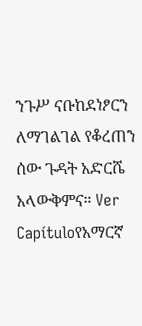ንጉሥ ናቡከደነፆርን ለማገልገል የቆረጠን ሰው ጉዳት አድርሼ አላውቅምና። Ver Capítuloየአማርኛ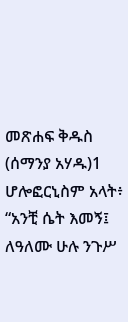መጽሐፍ ቅዱስ (ሰማንያ አሃዱ)1 ሆሎፎርኒስም አላት፥ “አንቺ ሴት እመኝ፤ ለዓለሙ ሁሉ ንጉሥ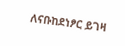ለናቡከደነፆር ይገዛ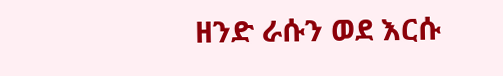ዘንድ ራሱን ወደ እርሱ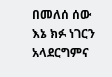በመለሰ ሰው እኔ ክፉ ነገርን አላደርግምና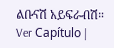ልቡናሽ አይፍራብሽ። Ver Capítulo |